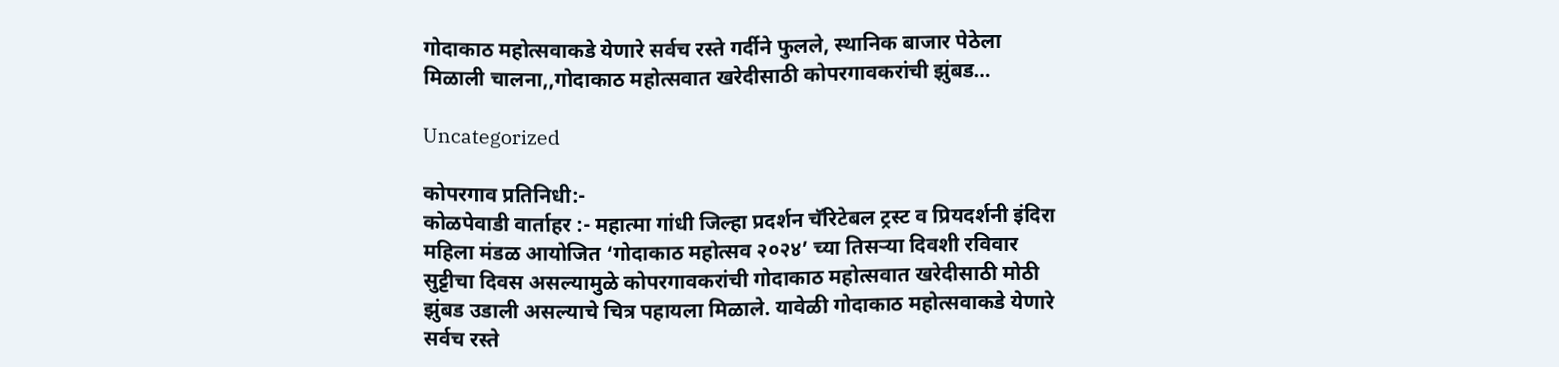गोदाकाठ महोत्सवाकडे येणारे सर्वच रस्ते गर्दीने फुलले, स्थानिक बाजार पेठेला मिळाली चालना,,गोदाकाठ महोत्सवात खरेदीसाठी कोपरगावकरांची झुंबड…

Uncategorized

कोपरगाव प्रतिनिधी:-
कोळपेवाडी वार्ताहर :- महात्मा गांधी जिल्हा प्रदर्शन चॅरिटेबल ट्रस्ट व प्रियदर्शनी इंदिरा महिला मंडळ आयोजित ‘गोदाकाठ महोत्सव २०२४’ च्या तिसऱ्या दिवशी रविवार सुट्टीचा दिवस असल्यामुळे कोपरगावकरांची गोदाकाठ महोत्सवात खरेदीसाठी मोठी झुंबड उडाली असल्याचे चित्र पहायला मिळाले. यावेळी गोदाकाठ महोत्सवाकडे येणारे सर्वच रस्ते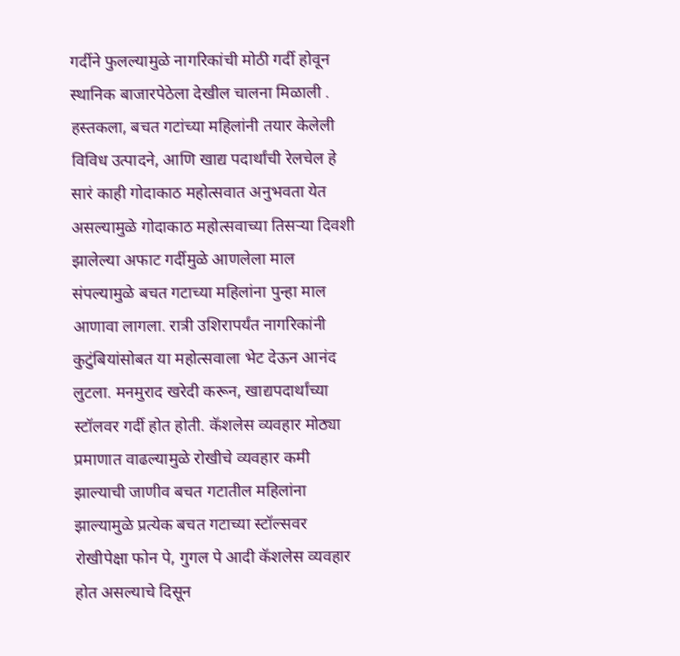गर्दीने फुलल्यामुळे नागरिकांची मोठी गर्दी होवून स्थानिक बाजारपेठेला देखील चालना मिळाली .
हस्तकला, बचत गटांच्या महिलांनी तयार केलेली विविध उत्पादने, आणि खाद्य पदार्थांची रेलचेल हे सारं काही गोदाकाठ महोत्सवात अनुभवता येत असल्यामुळे गोदाकाठ महोत्सवाच्या तिसऱ्या दिवशी झालेल्या अफाट गर्दीमुळे आणलेला माल संपल्यामुळे बचत गटाच्या महिलांना पुन्हा माल आणावा लागला. रात्री उशिरापर्यंत नागरिकांनी कुटुंबियांसोबत या महोत्सवाला भेट देऊन आनंद लुटला. मनमुराद खरेदी करून, खाद्यपदार्थांच्या स्टॉलवर गर्दी होत होती. कॅशलेस व्यवहार मोठ्या प्रमाणात वाढल्यामुळे रोखीचे व्यवहार कमी झाल्याची जाणीव बचत गटातील महिलांना झाल्यामुळे प्रत्येक बचत गटाच्या स्टॉल्सवर रोखीपेक्षा फोन पे, गुगल पे आदी कॅशलेस व्यवहार होत असल्याचे दिसून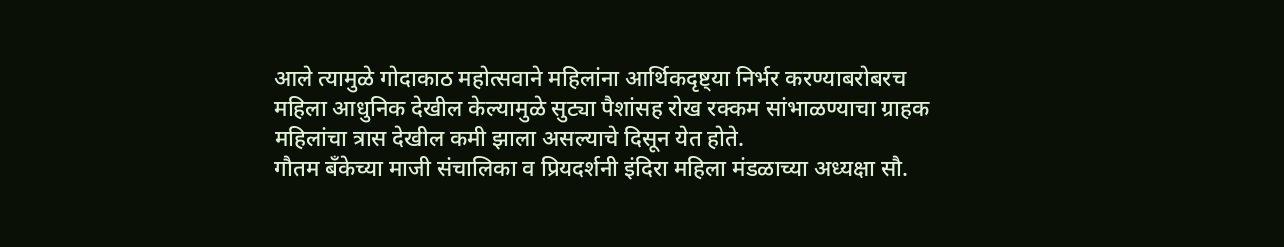आले त्यामुळे गोदाकाठ महोत्सवाने महिलांना आर्थिकदृष्ट्या निर्भर करण्याबरोबरच महिला आधुनिक देखील केल्यामुळे सुट्या पैशांसह रोख रक्कम सांभाळण्याचा ग्राहक महिलांचा त्रास देखील कमी झाला असल्याचे दिसून येत होते.
गौतम बँकेच्या माजी संचालिका व प्रियदर्शनी इंदिरा महिला मंडळाच्या अध्यक्षा सौ.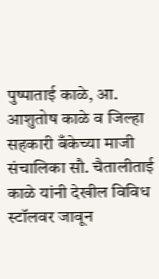पुष्पाताई काळे, आ. आशुतोष काळे व जिल्हा सहकारी बँकेच्या माजी संचालिका सौ. चैतालीताई काळे यांनी देखील विविध स्टॉलवर जावून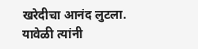खरेदीचा आनंद लुटला. यावेळी त्यांनी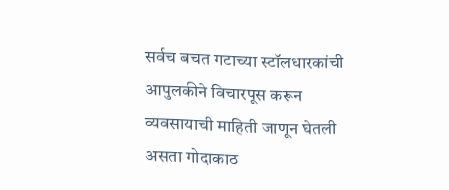सर्वच बचत गटाच्या स्टॉलधारकांची आपुलकीने विचारपूस करून व्यवसायाची माहिती जाणून घेतली असता गोदाकाठ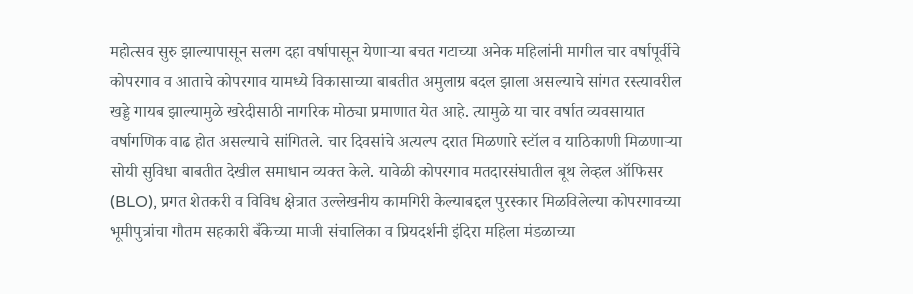महोत्सव सुरु झाल्यापासून सलग दहा वर्षापासून येणाऱ्या बचत गटाच्या अनेक महिलांनी मागील चार वर्षापूर्वीचे कोपरगाव व आताचे कोपरगाव यामध्ये विकासाच्या बाबतीत अमुलाग्र बदल झाला असल्याचे सांगत रस्त्यावरील खड्डे गायब झाल्यामुळे खरेदीसाठी नागरिक मोठ्या प्रमाणात येत आहे. त्यामुळे या चार वर्षात व्यवसायात वर्षागणिक वाढ होत असल्याचे सांगितले. चार दिवसांचे अत्यल्प दरात मिळणारे स्टॉल व याठिकाणी मिळणाऱ्या सोयी सुविधा बाबतीत देखील समाधान व्यक्त केले. यावेळी कोपरगाव मतदारसंघातील बूथ लेव्हल ऑफिसर (BLO), प्रगत शेतकरी व विविध क्षेत्रात उल्लेखनीय कामगिरी केल्याबद्दल पुरस्कार मिळविलेल्या कोपरगावच्या भूमीपुत्रांचा गौतम सहकारी बँकेच्या माजी संचालिका व प्रियदर्शनी इंदिरा महिला मंडळाच्या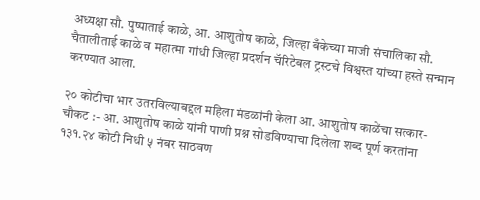अध्यक्षा सौ. पुष्पाताई काळे, आ. आशुतोष काळे, जिल्हा बँकेच्या माजी संचालिका सौ. चैतालीताई काळे व महात्मा गांधी जिल्हा प्रदर्शन चॅरिटेबल ट्रस्टचे विश्वस्त यांच्या हस्ते सन्मान करण्यात आला.

२० कोटीचा भार उतरविल्याबद्दल महिला मंडळांनी केला आ. आशुतोष काळेंचा सत्कार-
चौकट :- आ. आशुतोष काळे यांनी पाणी प्रश्न सोडविण्याचा दिलेला शब्द पूर्ण करतांना १३१.२४ कोटी निधी ५ नंबर साठवण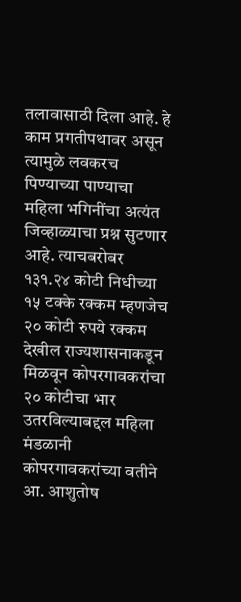तलावासाठी दिला आहे. हे काम प्रगतीपथावर असून त्यामुळे लवकरच पिण्याच्या पाण्याचा महिला भगिनींचा अत्यंत जिव्हाळ्याचा प्रश्न सुटणार आहे. त्याचबरोबर १३१.२४ कोटी निधीच्या १५ टक्के रक्कम म्हणजेच २० कोटी रुपये रक्कम देखील राज्यशासनाकडून मिळवून कोपरगावकरांचा २० कोटीचा भार उतरविल्याबद्दल महिला मंडळानी कोपरगावकरांच्या वतीने आ. आशुतोष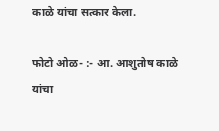काळे यांचा सत्कार केला.

फोटो ओळ- :- आ. आशुतोष काळे यांचा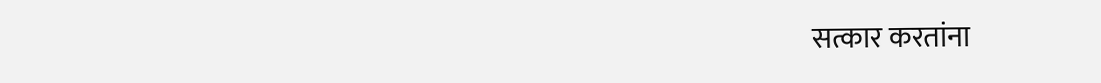सत्कार करतांना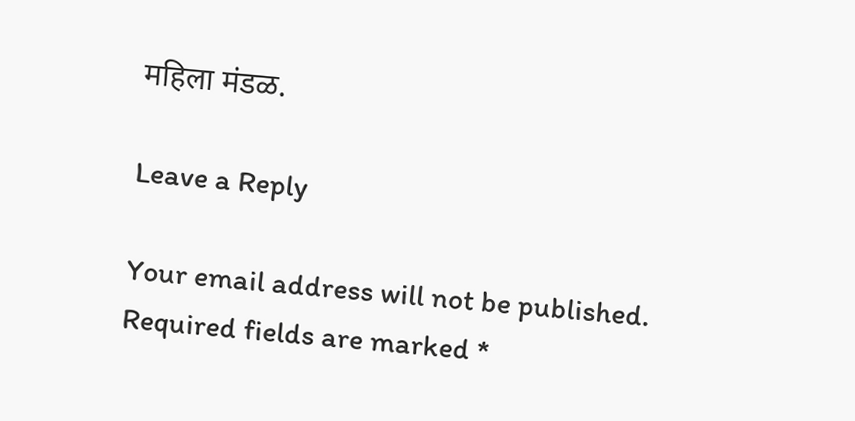महिला मंडळ.

Leave a Reply

Your email address will not be published. Required fields are marked *